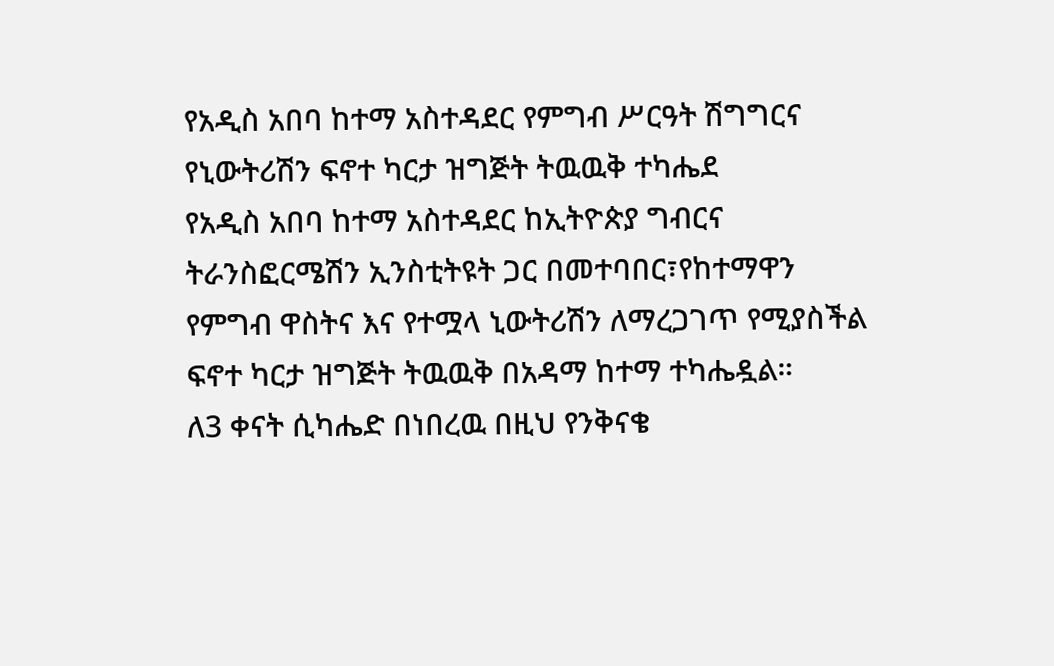የአዲስ አበባ ከተማ አስተዳደር የምግብ ሥርዓት ሽግግርና የኒውትሪሽን ፍኖተ ካርታ ዝግጅት ትዉዉቅ ተካሔደ
የአዲስ አበባ ከተማ አስተዳደር ከኢትዮጵያ ግብርና ትራንስፎርሜሽን ኢንስቲትዩት ጋር በመተባበር፣የከተማዋን የምግብ ዋስትና እና የተሟላ ኒውትሪሽን ለማረጋገጥ የሚያስችል ፍኖተ ካርታ ዝግጅት ትዉዉቅ በአዳማ ከተማ ተካሔዷል።
ለ3 ቀናት ሲካሔድ በነበረዉ በዚህ የንቅናቄ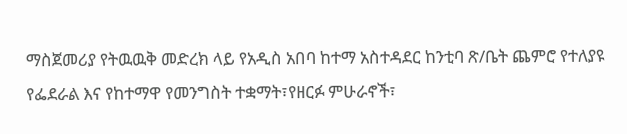ማስጀመሪያ የትዉዉቅ መድረክ ላይ የአዲስ አበባ ከተማ አስተዳደር ከንቲባ ጽ/ቤት ጨምሮ የተለያዩ የፌደራል እና የከተማዋ የመንግስት ተቋማት፣የዘርፉ ምሁራኖች፣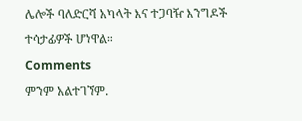ሌሎች ባለድርሻ አካላት እና ተጋባዥ እንግዶች ተሳታፊዎች ሆነዋል።
Comments
ምንም አልተገኘም.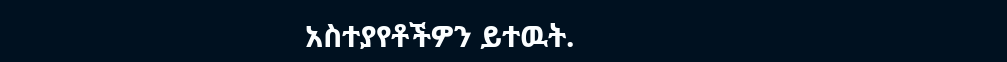አስተያየቶችዎን ይተዉት.